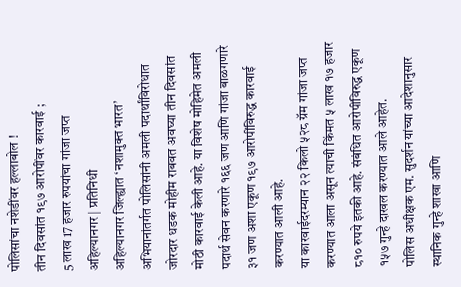पोलिसांचा नशेडींवर हल्लाबोल !
तीन दिवसांत १९७ आरोपींवर कारवाई ;
5 लाख 17 हजार रुपयांचा गांजा जप्त
अहिल्यानगर | प्रतिनिधी
अहिल्यानगर जिल्ह्यात ‘नशामुक्त भारत’ अभियानांतर्गत पोलिसांनी अमली पदार्थांविरोधात जोरदार धडक मोहीम राबवत अवघ्या तीन दिवसांत मोठी कारवाई केली आहे. या विशेष मोहिमेत अमली पदार्थ सेवन करणारे १६६ जण आणि गांजा बाळगणारे ३१ जण अशा एकूण १९७ आरोपींविरुद्ध कारवाई करण्यात आली आहे.
या कारवाईदरम्यान २२ किलो ५२८ ग्रॅम गांजा जप्त करण्यात आला असून त्याची किंमत ५ लाख १७ हजार ८१० रुपये इतकी आहे. संबंधित आरोपींविरुद्ध एकूण १५७ गुन्हे दाखल करण्यात आले आहेत.
पोलिस अधीक्षक एम. सुदर्शन यांच्या आदेशानुसार स्थानिक गुन्हे शाखा आणि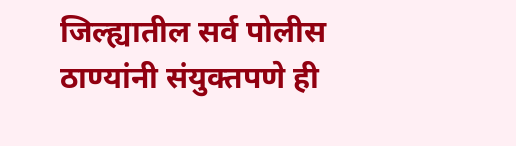जिल्ह्यातील सर्व पोलीस ठाण्यांनी संयुक्तपणे ही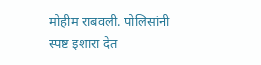मोहीम राबवली. पोलिसांनी स्पष्ट इशारा देत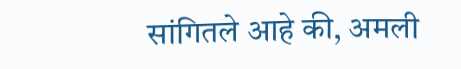सांगितले आहे की, अमली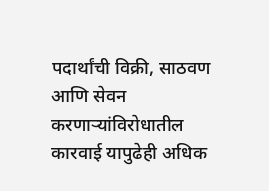पदार्थांची विक्री, साठवण आणि सेवन करणाऱ्यांविरोधातील कारवाई यापुढेही अधिक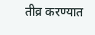तीव्र करण्यात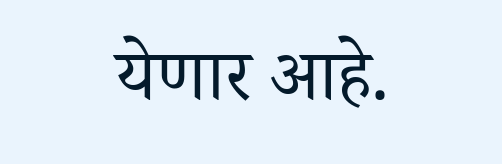येणार आहे.